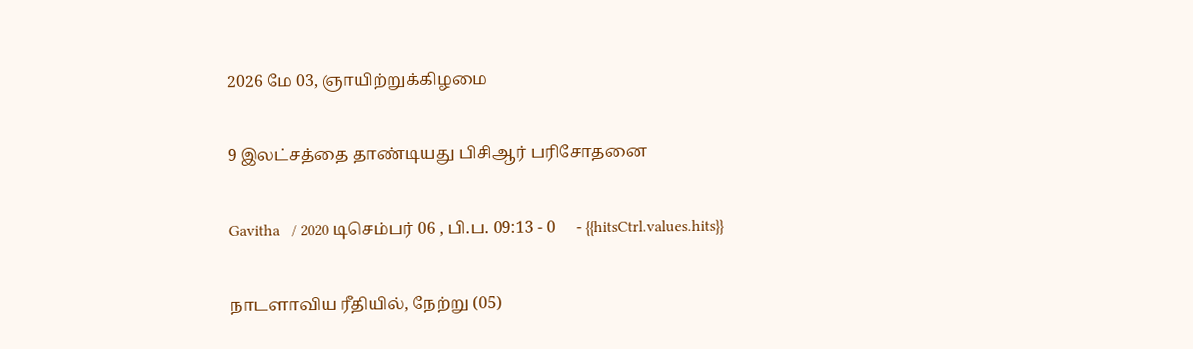2026 மே 03, ஞாயிற்றுக்கிழமை

9 இலட்சத்தை தாண்டியது பிசிஆர் பரிசோதனை

Gavitha   / 2020 டிசெம்பர் 06 , பி.ப. 09:13 - 0     - {{hitsCtrl.values.hits}}

நாடளாவிய ரீதியில், நேற்று (05)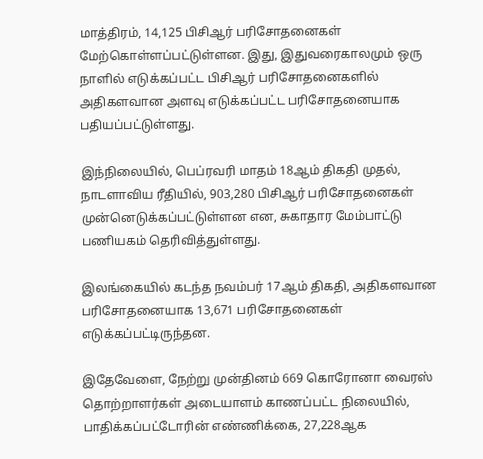மாத்திரம், 14,125 பிசிஆர் பரிசோதனைகள் மேற்கொள்ளப்பட்டுள்ளன. இது, இதுவரைகாலமும் ஒரு நாளில் எடுக்கப்பட்ட பிசிஆர் பரிசோதனைகளில் அதிகளவான அளவு எடுக்கப்பட்ட பரிசோதனையாக பதியப்பட்டுள்ளது.

இந்நிலையில், பெப்ரவரி மாதம் 18ஆம் திகதி முதல், நாடளாவிய ரீதியில், 903,280 பிசிஆர் பரிசோதனைகள் முன்னெடுக்கப்பட்டுள்ளன என, சுகாதார மேம்பாட்டு பணியகம் தெரிவித்துள்ளது.

இலங்கையில் கடந்த நவம்பர் 17ஆம் திகதி, அதிகளவான பரிசோதனையாக 13,671 பரிசோதனைகள் எடுக்கப்பட்டிருந்தன.

இதேவேளை, நேற்று முன்தினம் 669 கொரோனா வைரஸ் தொற்றாளர்கள் அடையாளம் காணப்பட்ட நிலையில், பாதிக்கப்பட்டோரின் எண்ணிக்கை, 27,228ஆக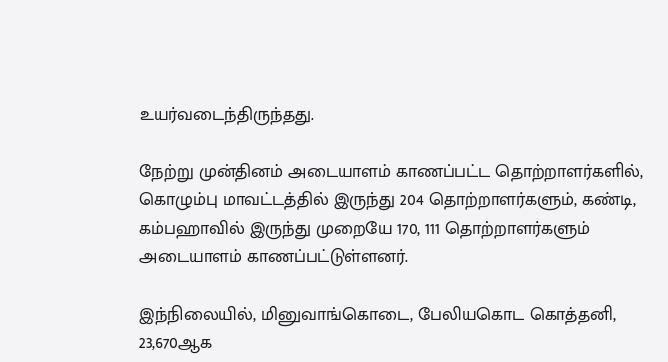உயர்வடைந்திருந்தது.

நேற்று முன்தினம் அடையாளம் காணப்பட்ட தொற்றாளர்களில், கொழும்பு மாவட்டத்தில் இருந்து 204 தொற்றாளர்களும், கண்டி, கம்பஹாவில் இருந்து முறையே 170, 111 தொற்றாளர்களும் அடையாளம் காணப்பட்டுள்ளனர்.

இந்நிலையில், மினுவாங்கொடை, பேலியகொட கொத்தனி, 23,670ஆக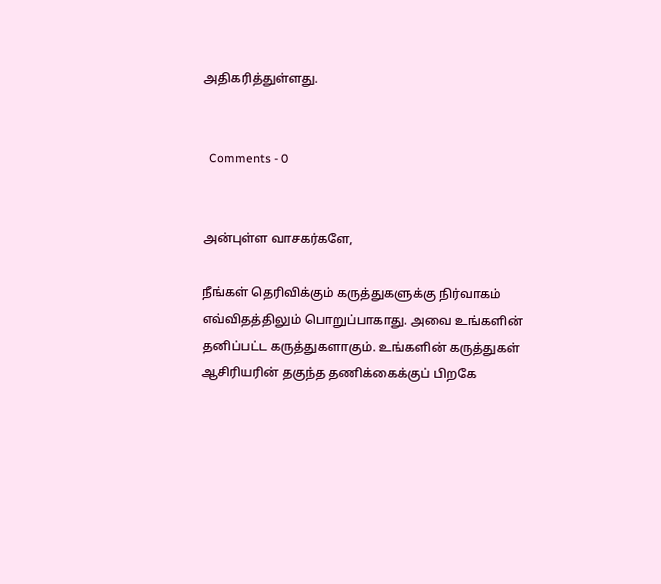அதிகரித்துள்ளது.


  Comments - 0


அன்புள்ள வாசகர்களே,

நீங்கள் தெரிவிக்கும் கருத்துகளுக்கு நிர்வாகம் எவ்விதத்திலும் பொறுப்பாகாது. அவை உங்களின் தனிப்பட்ட கருத்துகளாகும். உங்களின் கருத்துகள் ஆசிரியரின் தகுந்த தணிக்கைக்குப் பிறகே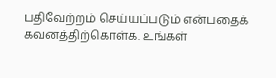பதிவேற்றம் செய்யப்படும் என்பதைக் கவனத்திற்கொள்க. உங்கள்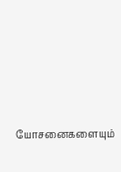யோசனைகளையும்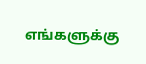எங்களுக்கு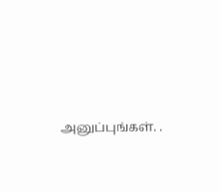அனுப்புங்கள். .